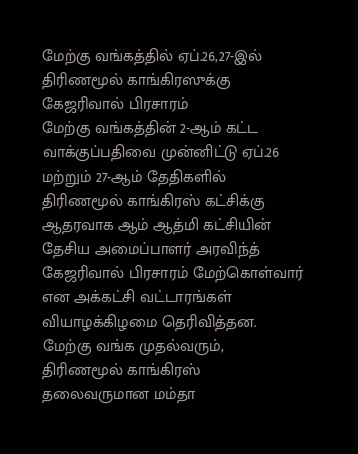மேற்கு வங்கத்தில் ஏப்.26,27-இல் திரிணமூல் காங்கிரஸுக்கு கேஜரிவால் பிரசாரம்
மேற்கு வங்கத்தின் 2-ஆம் கட்ட வாக்குப்பதிவை முன்னிட்டு ஏப்.26 மற்றும் 27-ஆம் தேதிகளில் திரிணமூல் காங்கிரஸ் கட்சிக்கு ஆதரவாக ஆம் ஆத்மி கட்சியின் தேசிய அமைப்பாளர் அரவிந்த் கேஜரிவால் பிரசாரம் மேற்கொள்வார் என அக்கட்சி வட்டாரங்கள் வியாழக்கிழமை தெரிவித்தன.
மேற்கு வங்க முதல்வரும், திரிணமூல் காங்கிரஸ் தலைவருமான மம்தா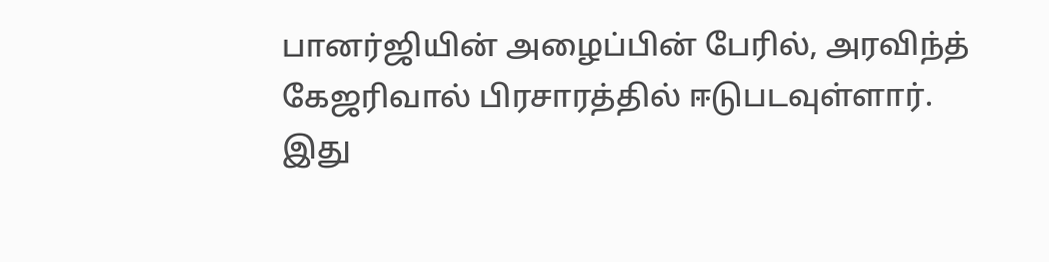பானர்ஜியின் அழைப்பின் பேரில், அரவிந்த் கேஜரிவால் பிரசாரத்தில் ஈடுபடவுள்ளார்.
இது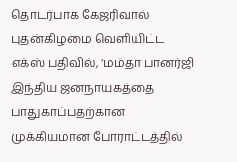தொடர்பாக கேஜரிவால் புதன்கிழமை வெளியிட்ட எக்ஸ் பதிவில், ‘மம்தா பானர்ஜி இந்திய ஜனநாயகத்தை பாதுகாப்பதற்கான முக்கியமான போராட்டத்தில்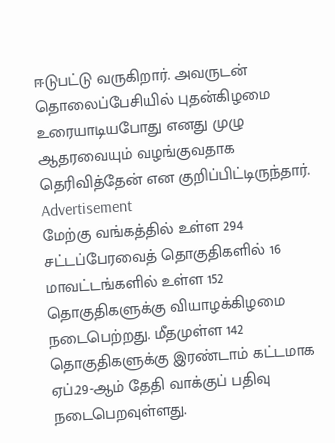ஈடுபட்டு வருகிறார். அவருடன் தொலைப்பேசியில் புதன்கிழமை உரையாடியபோது எனது முழு ஆதரவையும் வழங்குவதாக தெரிவித்தேன் என குறிப்பிட்டிருந்தார்.
Advertisement
மேற்கு வங்கத்தில் உள்ள 294 சட்டப்பேரவைத் தொகுதிகளில் 16 மாவட்டங்களில் உள்ள 152 தொகுதிகளுக்கு வியாழக்கிழமை நடைபெற்றது. மீதமுள்ள 142 தொகுதிகளுக்கு இரண்டாம் கட்டமாக ஏப்.29-ஆம் தேதி வாக்குப் பதிவு நடைபெறவுள்ளது.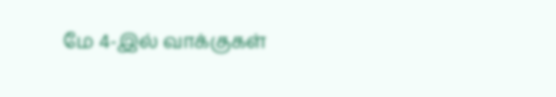மே 4-இல் வாக்குகள்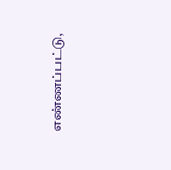எண்ணப்பட்டு,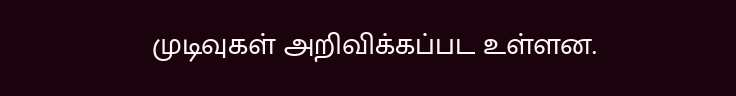முடிவுகள் அறிவிக்கப்பட உள்ளன.